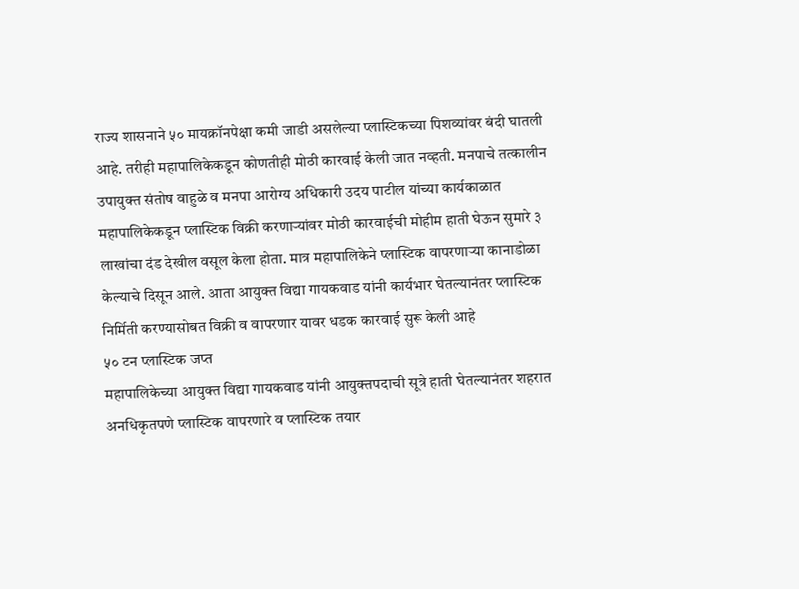राज्य शासनाने ५० मायक्रॉनपेक्षा कमी जाडी असलेल्या प्लास्टिकच्या पिशव्यांवर बंदी घातली आहे. तरीही महापालिकेकडून कोणतीही मोठी कारवाई केली जात नव्हती. मनपाचे तत्कालीन उपायुक्त संतोष वाहुळे व मनपा आरोग्य अधिकारी उदय पाटील यांच्या कार्यकाळात महापालिकेकडून प्लास्टिक विक्री करणाऱ्यांवर मोठी कारवाईची मोहीम हाती घेऊन सुमारे ३ लाखांचा दंड देखील वसूल केला होता. मात्र महापालिकेने प्लास्टिक वापरणाऱ्या कानाडोळा केल्याचे दिसून आले. आता आयुक्त विद्या गायकवाड यांनी कार्यभार घेतल्यानंतर प्लास्टिक निर्मिती करण्यासोबत विक्री व वापरणार यावर धडक कारवाई सुरू केली आहे
५० टन प्लास्टिक जप्त
महापालिकेच्या आयुक्त विद्या गायकवाड यांनी आयुक्तपदाची सूत्रे हाती घेतल्यानंतर शहरात अनधिकृतपणे प्लास्टिक वापरणारे व प्लास्टिक तयार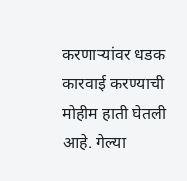करणाऱ्यांवर धडक कारवाई करण्याची मोहीम हाती घेतली आहे. गेल्या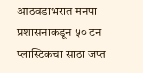आठवडाभरात मनपा प्रशासनाकडून ५० टन प्लास्टिकचा साठा जप्त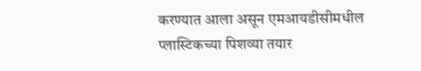करण्यात आला असून एमआयडीसीमधील प्लास्टिकच्या पिशव्या तयार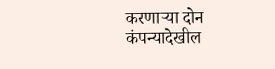करणाऱ्या दोन कंपन्यादेखील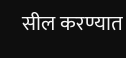सील करण्यात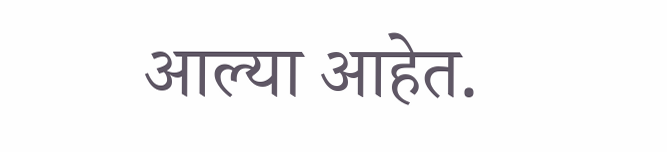आल्या आहेत.